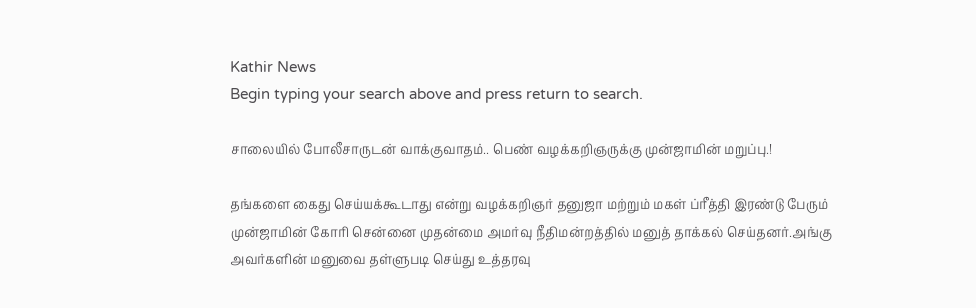Kathir News
Begin typing your search above and press return to search.

சாலையில் போலீசாருடன் வாக்குவாதம்.. பெண் வழக்கறிஞருக்கு முன்ஜாமின் மறுப்பு.!

தங்களை கைது செய்யக்கூடாது என்று வழக்கறிஞர் தனுஜா மற்றும் மகள் ப்ரீத்தி இரண்டு பேரும் முன்ஜாமின் கோரி சென்னை முதன்மை அமர்வு நீதிமன்றத்தில் மனுத் தாக்கல் செய்தனர்.அங்கு அவர்களின் மனுவை தள்ளுபடி செய்து உத்தரவு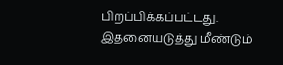பிறப்பிக்கப்பட்டது. இதனையடுத்து மீண்டும்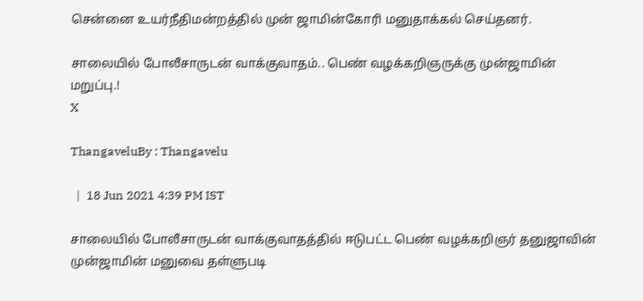சென்னை உயர்நீதிமன்றத்தில் முன் ஜாமின்கோரி மனுதாக்கல் செய்தனர்.

சாலையில் போலீசாருடன் வாக்குவாதம்.. பெண் வழக்கறிஞருக்கு முன்ஜாமின் மறுப்பு.!
X

ThangaveluBy : Thangavelu

  |  18 Jun 2021 4:39 PM IST

சாலையில் போலீசாருடன் வாக்குவாதத்தில் ஈடுபட்ட பெண் வழக்கறிஞர் தனுஜாவின் முன்ஜாமின் மனுவை தள்ளுபடி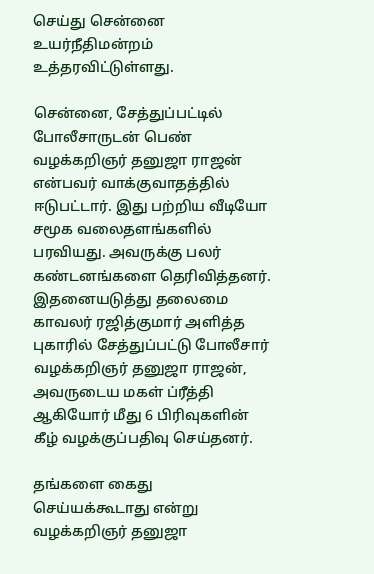செய்து சென்னை உயர்நீதிமன்றம் உத்தரவிட்டுள்ளது.

சென்னை, சேத்துப்பட்டில் போலீசாருடன் பெண் வழக்கறிஞர் தனுஜா ராஜன் என்பவர் வாக்குவாதத்தில் ஈடுபட்டார். இது பற்றிய வீடியோ சமூக வலைதளங்களில் பரவியது. அவருக்கு பலர் கண்டனங்களை தெரிவித்தனர். இதனையடுத்து தலைமை காவலர் ரஜித்குமார் அளித்த புகாரில் சேத்துப்பட்டு போலீசார் வழக்கறிஞர் தனுஜா ராஜன், அவருடைய மகள் ப்ரீத்தி ஆகியோர் மீது 6 பிரிவுகளின் கீழ் வழக்குப்பதிவு செய்தனர்.

தங்களை கைது செய்யக்கூடாது என்று வழக்கறிஞர் தனுஜா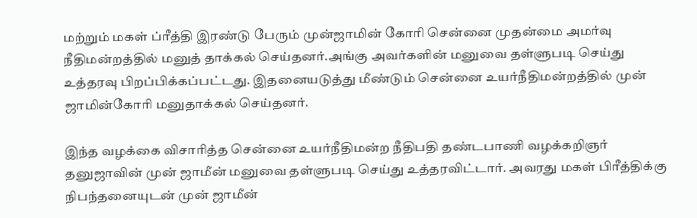மற்றும் மகள் ப்ரீத்தி இரண்டு பேரும் முன்ஜாமின் கோரி சென்னை முதன்மை அமர்வு நீதிமன்றத்தில் மனுத் தாக்கல் செய்தனர்.அங்கு அவர்களின் மனுவை தள்ளுபடி செய்து உத்தரவு பிறப்பிக்கப்பட்டது. இதனையடுத்து மீண்டும் சென்னை உயர்நீதிமன்றத்தில் முன் ஜாமின்கோரி மனுதாக்கல் செய்தனர்.

இந்த வழக்கை விசாரித்த சென்னை உயர்நீதிமன்ற நீதிபதி தண்டபாணி வழக்கறிஞர் தனுஜாவின் முன் ஜாமீன் மனுவை தள்ளுபடி செய்து உத்தரவிட்டார். அவரது மகள் பிரீத்திக்கு நிபந்தனையுடன் முன் ஜாமீன்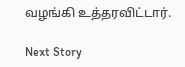வழங்கி உத்தரவிட்டார்.

Next Story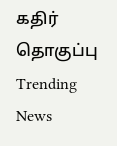கதிர் தொகுப்பு
Trending News